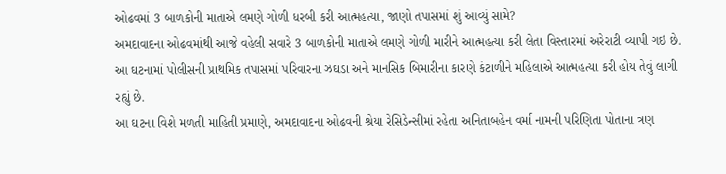ઓઢવમાં 3 બાળકોની માતાએ લમણે ગોળી ધરબી કરી આત્મહત્યા, જાણો તપાસમાં શું આવ્યું સામે?
અમદાવાદના ઓઢવમાંથી આજે વહેલી સવારે 3 બાળકોની માતાએ લમણે ગોળી મારીને આત્મહત્યા કરી લેતા વિસ્તારમાં અરેરાટી વ્યાપી ગઇ છે. આ ઘટનામાં પોલીસની પ્રાથમિક તપાસમાં પરિવારના ઝઘડા અને માનસિક બિમારીના કારણે કંટાળીને મહિલાએ આત્મહત્યા કરી હોય તેવું લાગી રહ્યું છે.
આ ઘટના વિશે મળતી માહિતી પ્રમાણે, અમદાવાદના ઓઢવની શ્રેયા રેસિડેન્સીમાં રહેતા અનિતાબહેન વર્મા નામની પરિણિતા પોતાના ત્રણ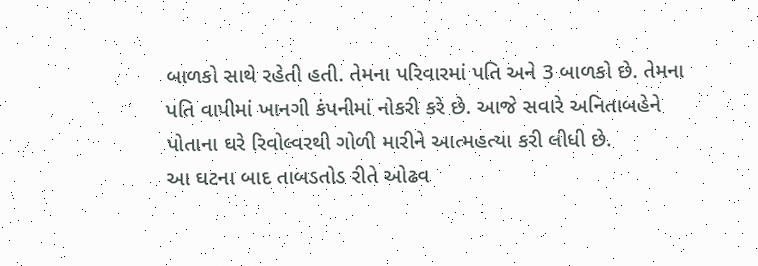બાળકો સાથે રહેતી હતી. તેમના પરિવારમાં પતિ અને 3 બાળકો છે. તેમના પતિ વાપીમાં ખાનગી કંપનીમાં નોકરી કરે છે. આજે સવારે અનિતાબહેને પોતાના ઘરે રિવોલ્વરથી ગોળી મારીને આત્મહત્યા કરી લીધી છે.
આ ઘટના બાદ તાબડતોડ રીતે ઓઢવ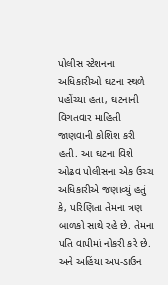પોલીસ સ્ટેશનના અધિકારીઓ ઘટના સ્થળે પહોંચ્યા હતા, ઘટનાની વિગતવાર માહિતી જાણવાની કોશિશ કરી હતી. આ ઘટના વિશે ઓઢવ પોલીસના એક ઉચ્ચ અધિકારીએ જણાવ્યું હતું કે, પરિણિતા તેમના ત્રણ બાળકો સાથે રહે છે. તેમના પતિ વાપીમાં નોકરી કરે છે. અને અહિંયા અપ-ડાઉન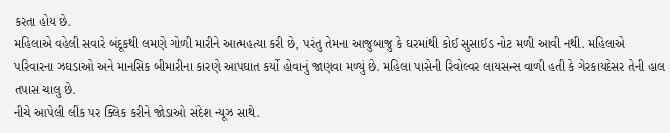કરતા હોય છે.
મહિલાએ વહેલી સવારે બંદૂકથી લમણે ગોળી મારીને આત્મહત્યા કરી છે, પરંતુ તેમના આજુબાજુ કે ઘરમાંથી કોઈ સુસાઈડ નોટ મળી આવી નથી. મહિલાએ પરિવારના ઝઘડાઓ અને માનસિક બીમારીના કારણે આપઘાત કર્યો હોવાનું જાણવા મળ્યું છે. મહિલા પાસેની રિવોલ્વર લાયસન્સ વાળી હતી કે ગેરકાયદેસર તેની હાલ તપાસ ચાલુ છે.
નીચે આપેલી લીંક પર ક્લિક કરીને જોડાઓ સંદેશ ન્યૂઝ સાથે.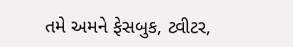તમે અમને ફેસબુક, ટ્વીટર,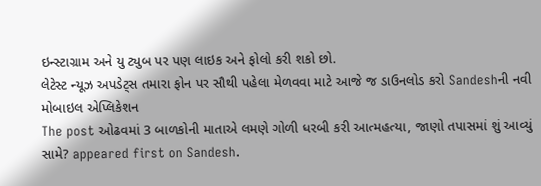ઇન્સ્ટાગ્રામ અને યુ ટ્યુબ પર પણ લાઇક અને ફોલો કરી શકો છો.
લેટેસ્ટ ન્યૂઝ અપડેટ્સ તમારા ફોન પર સૌથી પહેલા મેળવવા માટે આજે જ ડાઉનલોડ કરો Sandeshની નવી મોબાઇલ એપ્લિકેશન
The post ઓઢવમાં 3 બાળકોની માતાએ લમણે ગોળી ધરબી કરી આત્મહત્યા, જાણો તપાસમાં શું આવ્યું સામે? appeared first on Sandesh.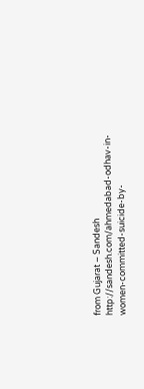from Gujarat – Sandesh http://sandesh.com/ahmedabad-odhav-in-women-committed-suicide-by-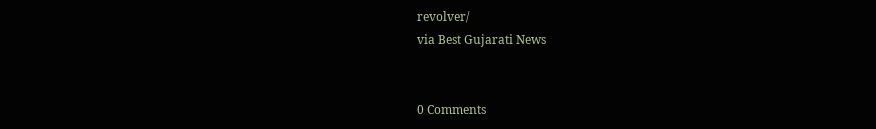revolver/
via Best Gujarati News


0 Comments